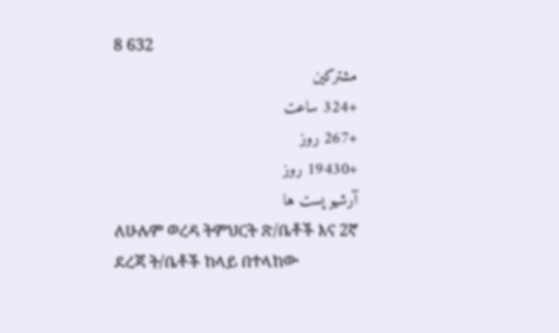8 632
مشترکین
+324 ساعت
+267 روز
+19430 روز
آرشیو پست ها
ለሁሉም ወረዳ ትምህርት ጽ/ቤቶች እና 2ኛ ደረጃ ት/ቤቶች ከላይ በተላከው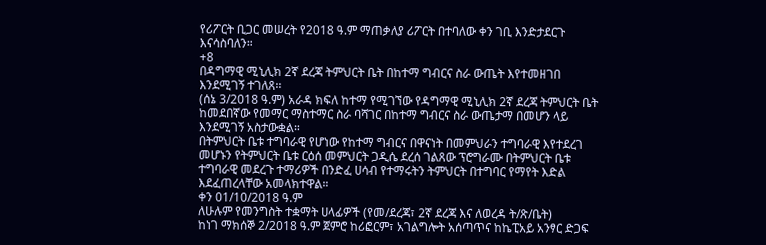የሪፖርት ቢጋር መሠረት የ2018 ዓ.ም ማጠቃለያ ሪፖርት በተባለው ቀን ገቢ እንድታደርጉ እናሳስባለን።
+8
በዳግማዊ ሚኒሊክ 2ኛ ደረጃ ትምህርት ቤት በከተማ ግብርና ስራ ውጤት እየተመዘገበ እንደሚገኝ ተገለጸ፡፡
(ሰኔ 3/2018 ዓ.ም) አራዳ ክፍለ ከተማ የሚገኘው የዳግማዊ ሚኒሊክ 2ኛ ደረጃ ትምህርት ቤት ከመደበኛው የመማር ማስተማር ስራ ባሻገር በከተማ ግብርና ስራ ውጤታማ በመሆን ላይ እንደሚገኝ አስታውቋል።
በትምህርት ቤቱ ተግባራዊ የሆነው የከተማ ግብርና በዋናነት በመምህራን ተግባራዊ እየተደረገ መሆኑን የትምህርት ቤቱ ርዕሰ መምህርት ጋዲሴ ደረሰ ገልጸው ፕሮግራሙ በትምህርት ቤቱ ተግባራዊ መደረጉ ተማሪዎች በንድፈ ሀሳብ የተማሩትን ትምህርት በተግባር የማየት እድል እደፈጠረላቸው አመላክተዋል።
ቀን 01/10/2018 ዓ.ም
ለሁሉም የመንግስት ተቋማት ሀላፊዎች (የመ/ደረጃ፣ 2ኛ ደረጃ እና ለወረዳ ት/ጽ/ቤት)
ከነገ ማክሰኞ 2/2018 ዓ.ም ጀምሮ ከሪፎርም፣ አገልግሎት አሰጣጥና ከኬፒአይ አንፃር ድጋፍ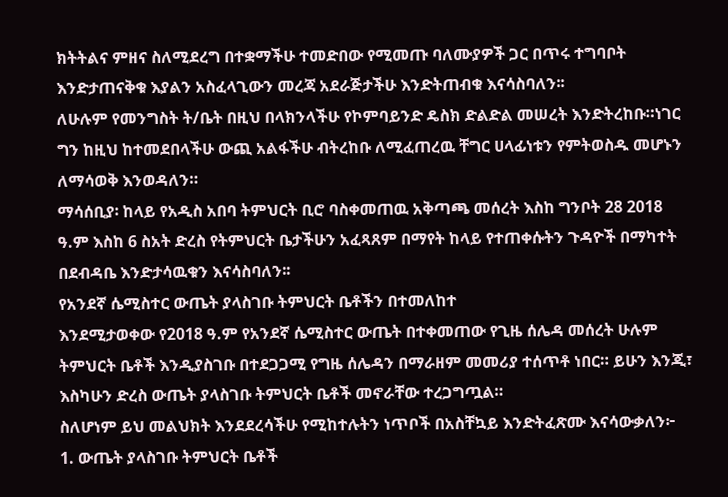ክትትልና ምዘና ስለሚደረግ በተቋማችሁ ተመድበው የሚመጡ ባለሙያዎች ጋር በጥሩ ተግባቦት እንድታጠናቅቁ እያልን አስፈላጊውን መረጃ አደራጅታችሁ እንድትጠብቁ እናሳስባለን፡፡
ለሁሉም የመንግስት ት/ቤት በዚህ በላክንላችሁ የኮምባይንድ ዴስክ ድልድል መሠረት እንድትረከቡ።ነገር ግን ከዚህ ከተመደበላችሁ ውጪ አልፋችሁ ብትረከቡ ለሚፈጠረዉ ቸግር ሀላፊነቱን የምትወስዱ መሆኑን ለማሳወቅ እንወዳለን።
ማሳሰቢያ፡ ከላይ የአዲስ አበባ ትምህርት ቢሮ ባስቀመጠዉ አቅጣጫ መሰረት እስከ ግንቦት 28 2018 ዓ.ም እስከ 6 ስአት ድረስ የትምህርት ቤታችሁን አፈጻጸም በማየት ከላይ የተጠቀሱትን ጉዳዮች በማካተት በደብዳቤ እንድታሳዉቁን እናሳስባለን፡፡
የአንደኛ ሴሚስተር ውጤት ያላስገቡ ትምህርት ቤቶችን በተመለከተ
እንደሚታወቀው የ2018 ዓ.ም የአንደኛ ሴሚስተር ውጤት በተቀመጠው የጊዜ ሰሌዳ መሰረት ሁሉም ትምህርት ቤቶች እንዲያስገቡ በተደጋጋሚ የግዜ ሰሌዳን በማራዘም መመሪያ ተሰጥቶ ነበር። ይሁን እንጂ፣ እስካሁን ድረስ ውጤት ያላስገቡ ትምህርት ቤቶች መኖራቸው ተረጋግጧል።
ስለሆነም ይህ መልህክት እንደደረሳችሁ የሚከተሉትን ነጥቦች በአስቸኳይ እንድትፈጽሙ እናሳውቃለን፦
1. ውጤት ያላስገቡ ትምህርት ቤቶች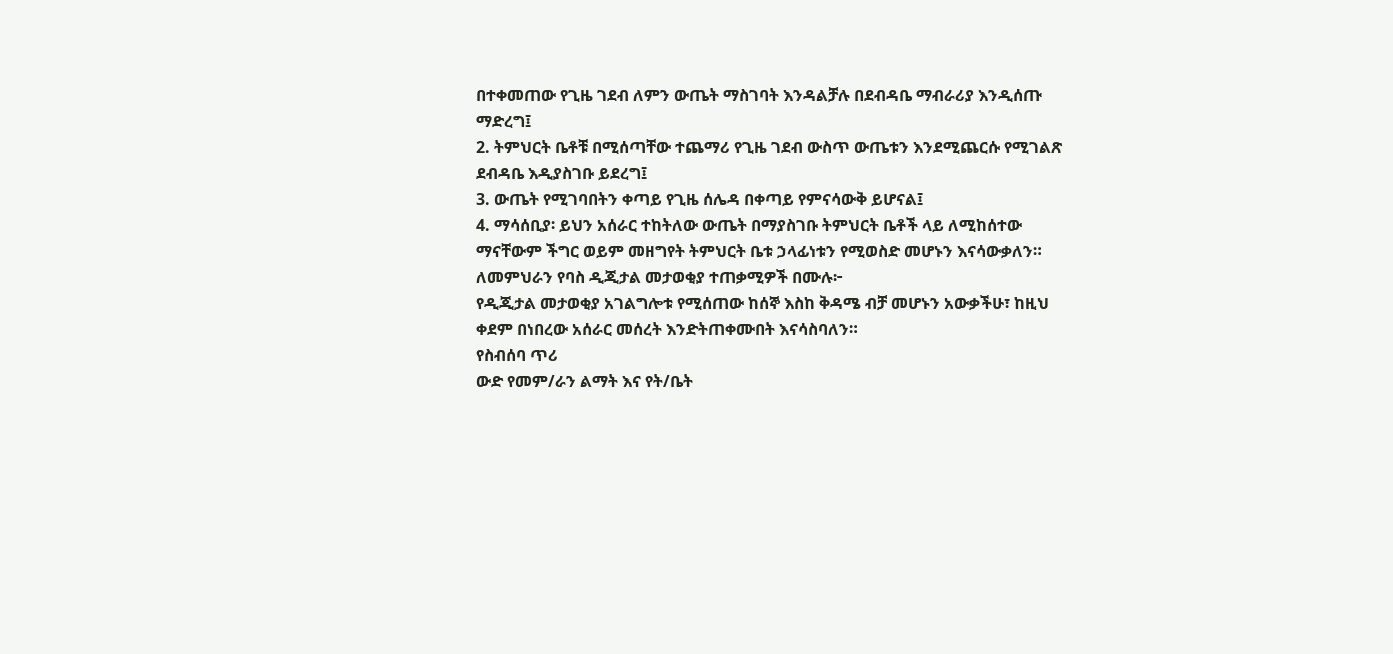በተቀመጠው የጊዜ ገደብ ለምን ውጤት ማስገባት እንዳልቻሉ በደብዳቤ ማብራሪያ እንዲሰጡ ማድረግ፤
2. ትምህርት ቤቶቹ በሚሰጣቸው ተጨማሪ የጊዜ ገደብ ውስጥ ውጤቱን እንደሚጨርሱ የሚገልጽ ደብዳቤ እዲያስገቡ ይደረግ፤
3. ውጤት የሚገባበትን ቀጣይ የጊዜ ሰሌዳ በቀጣይ የምናሳውቅ ይሆናል፤
4. ማሳሰቢያ፡ ይህን አሰራር ተከትለው ውጤት በማያስገቡ ትምህርት ቤቶች ላይ ለሚከሰተው ማናቸውም ችግር ወይም መዘግየት ትምህርት ቤቱ ኃላፊነቱን የሚወስድ መሆኑን እናሳውቃለን።
ለመምህራን የባስ ዲጂታል መታወቂያ ተጠቃሚዎች በሙሉ፦
የዲጂታል መታወቂያ አገልግሎቱ የሚሰጠው ከሰኞ እስከ ቅዳሜ ብቻ መሆኑን አውቃችሁ፣ ከዚህ ቀደም በነበረው አሰራር መሰረት እንድትጠቀሙበት እናሳስባለን።
የስብሰባ ጥሪ
ውድ የመም/ራን ልማት እና የት/ቤት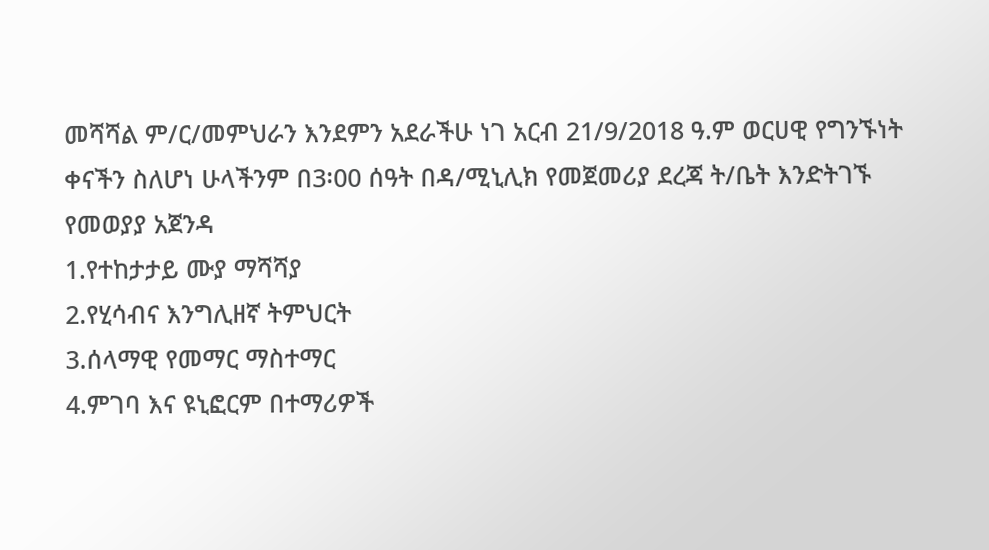መሻሻል ም/ር/መምህራን እንደምን አደራችሁ ነገ አርብ 21/9/2018 ዓ.ም ወርሀዊ የግንኙነት ቀናችን ስለሆነ ሁላችንም በ3፡00 ሰዓት በዳ/ሚኒሊክ የመጀመሪያ ደረጃ ት/ቤት እንድትገኙ
የመወያያ አጀንዳ
1.የተከታታይ ሙያ ማሻሻያ
2.የሂሳብና እንግሊዘኛ ትምህርት
3.ሰላማዊ የመማር ማስተማር
4.ምገባ እና ዩኒፎርም በተማሪዎች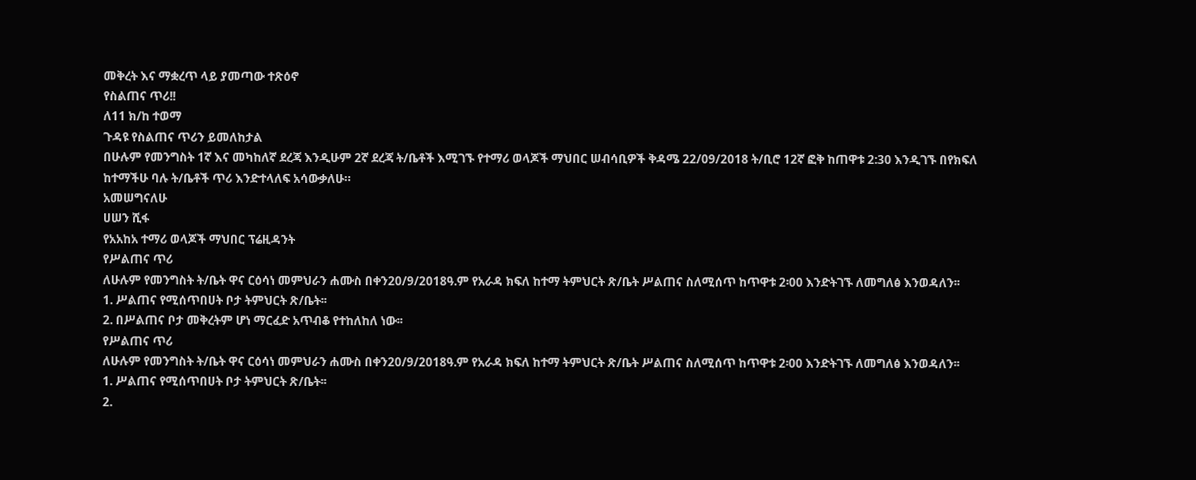መቅረት እና ማቋረጥ ላይ ያመጣው ተጽዕኖ
የስልጠና ጥሪ!!
ለ11 ክ/ከ ተወማ
ጉዳዩ የስልጠና ጥሪን ይመለከታል
በሁሉም የመንግስት 1ኛ እና መካከለኛ ደረጃ እንዲሁም 2ኛ ደረጃ ት/ቤቶች እሚገኙ የተማሪ ወላጆች ማህበር ሠብሳቢዎች ቅዳሜ 22/09/2018 ት/ቢሮ 12ኛ ፎቅ ከጠዋቱ 2:30 እንዲገኙ በየክፍለ ከተማችሁ ባሉ ት/ቤቶች ጥሪ እንድተላለፍ አሳውቃለሁ።
አመሠግናለሁ
ሀሠን ሺፋ
የአአከአ ተማሪ ወላጆች ማህበር ፕሬዚዳንት
የሥልጠና ጥሪ
ለሁሉም የመንግስት ት/ቤት ዋና ርዕሳነ መምህራን ሐሙስ በቀን20/9/2018ዓ.ም የአራዳ ክፍለ ከተማ ትምህርት ጽ/ቤት ሥልጠና ስለሚሰጥ ከጥዋቱ 2፡00 እንድትገኙ ለመግለፅ እንወዳለን፡፡
1. ሥልጠና የሚሰጥበሀት ቦታ ትምህርት ጽ/ቤት፡፡
2. በሥልጠና ቦታ መቅረትም ሆነ ማርፈድ አጥብቆ የተከለከለ ነው፡፡
የሥልጠና ጥሪ
ለሁሉም የመንግስት ት/ቤት ዋና ርዕሳነ መምህራን ሐሙስ በቀን20/9/2018ዓ.ም የአራዳ ክፍለ ከተማ ትምህርት ጽ/ቤት ሥልጠና ስለሚሰጥ ከጥዋቱ 2፡00 እንድትገኙ ለመግለፅ እንወዳለን፡፡
1. ሥልጠና የሚሰጥበሀት ቦታ ትምህርት ጽ/ቤት፡፡
2.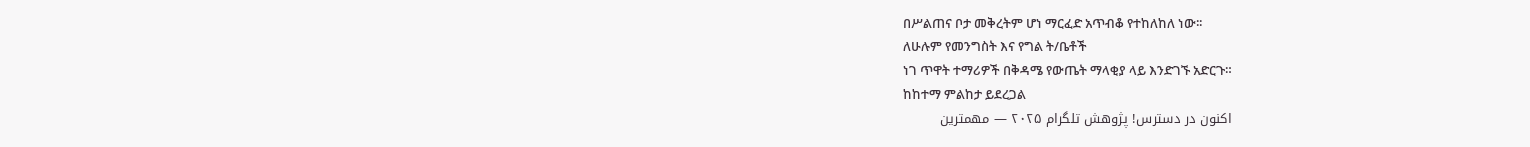በሥልጠና ቦታ መቅረትም ሆነ ማርፈድ አጥብቆ የተከለከለ ነው፡፡
ለሁሉም የመንግስት እና የግል ት/ቤቶች
ነገ ጥዋት ተማሪዎች በቅዳሜ የውጤት ማላቂያ ላይ እንድገኙ አድርጉ።
ከከተማ ምልከታ ይደረጋል
اکنون در دسترس! پژوهش تلگرام ۲۰۲۵ — مهمترین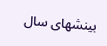بینشهای سال